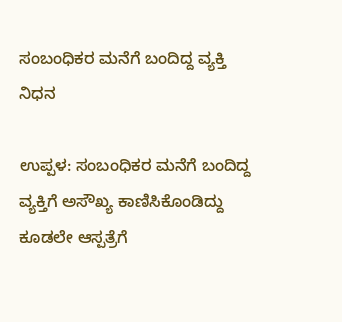ಸಂಬಂಧಿಕರ ಮನೆಗೆ ಬಂದಿದ್ದ ವ್ಯಕ್ತಿ ನಿಧನ

ಉಪ್ಪಳ: ಸಂಬಂಧಿಕರ ಮನೆಗೆ ಬಂದಿದ್ದ ವ್ಯಕ್ತಿಗೆ ಅಸೌಖ್ಯ ಕಾಣಿಸಿಕೊಂಡಿದ್ದು ಕೂಡಲೇ ಆಸ್ಪತ್ರೆಗೆ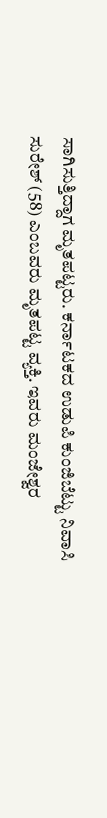ಸಾಗಿಸುತ್ತಿದ್ದಾಗ ಮೃತಪಟ್ಟರು. ಕರ್ನಾಟಕದ ಉಡುಪಿ ಕುಂಜಿಬೆಟ್ಟು ನಿವಾಸಿ ಸುರೇಶ್ (58) ಎಂಬವರು ಮೃತಪಟ್ಟ ವ್ಯಕ್ತಿ. ಇವರು ಮಂಜೇಶ್ವರ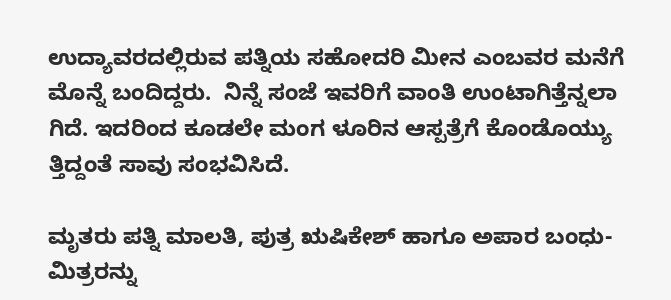ಉದ್ಯಾವರದಲ್ಲಿರುವ ಪತ್ನಿಯ ಸಹೋದರಿ ಮೀನ ಎಂಬವರ ಮನೆಗೆ ಮೊನ್ನೆ ಬಂದಿದ್ದರು.  ನಿನ್ನೆ ಸಂಜೆ ಇವರಿಗೆ ವಾಂತಿ ಉಂಟಾಗಿತ್ತೆನ್ನಲಾ ಗಿದೆ. ಇದರಿಂದ ಕೂಡಲೇ ಮಂಗ ಳೂರಿನ ಆಸ್ಪತ್ರೆಗೆ ಕೊಂಡೊಯ್ಯು ತ್ತಿದ್ದಂತೆ ಸಾವು ಸಂಭವಿಸಿದೆ.

ಮೃತರು ಪತ್ನಿ ಮಾಲತಿ, ಪುತ್ರ ಋಷಿಕೇಶ್ ಹಾಗೂ ಅಪಾರ ಬಂಧು-ಮಿತ್ರರನ್ನು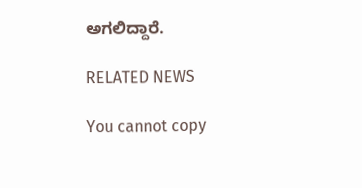ಅಗಲಿದ್ದಾರೆ.

RELATED NEWS

You cannot copy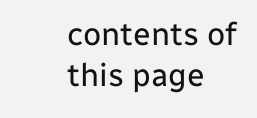contents of this page